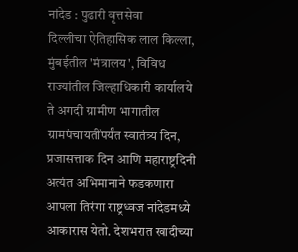नांदेड : पुढारी वृत्तसेवा
दिल्लीचा ऐतिहासिक लाल किल्ला, मुंबईतील 'मंत्रालय', विविध राज्यांतील जिल्हाधिकारी कार्यालये ते अगदी ग्रामीण भागातील ग्रामपंचायतींपर्यंत स्वातंत्र्य दिन, प्रजासत्ताक दिन आणि महाराष्ट्रदिनी अत्यंत अभिमानाने फडकणारा आपला तिरंगा राष्ट्रध्वज नांदेडमध्ये आकारास येतो. देशभरात खादीच्या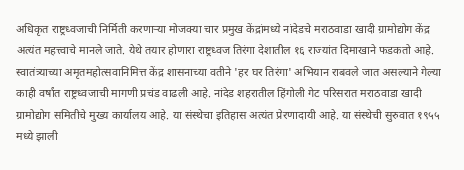अधिकृत राष्ट्रध्वजाची निर्मिती करणाऱ्या मोजक्या चार प्रमुख केंद्रांमध्ये नांदेडचे मराठवाडा खादी ग्रामोद्योग केंद्र अत्यंत महत्त्वाचे मानले जाते. येथे तयार होणारा राष्ट्रध्वज तिरंगा देशातील १६ राज्यांत दिमाखाने फडकतो आहे.
स्वातंत्र्याच्या अमृतमहोत्सवानिमित्त केंद्र शासनाच्या वतीने 'हर घर तिरंगा' अभियान राबवले जात असल्याने गेल्या काही वर्षांत राष्ट्रध्वजाची मागणी प्रचंड वाढली आहे. नांदेड शहरातील हिंगोली गेट परिसरात मराठवाडा खादी ग्रामोद्योग समितीचे मुख्य कार्यालय आहे. या संस्थेचा इतिहास अत्यंत प्रेरणादायी आहे. या संस्थेची सुरुवात १९५५ मध्ये झाली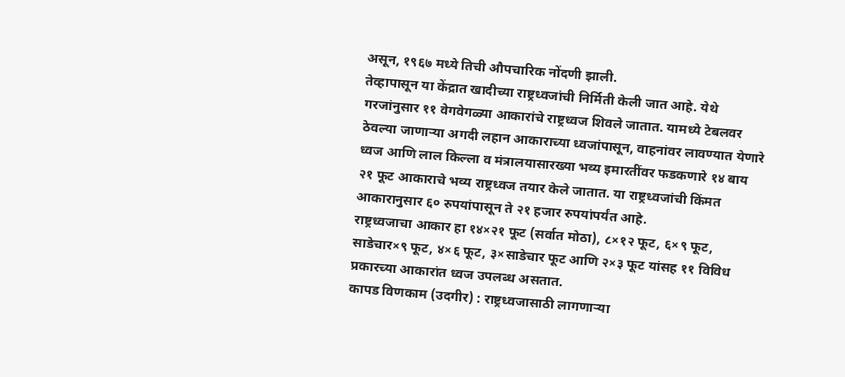असून, १९६७ मध्ये तिची औपचारिक नोंदणी झाली.
तेव्हापासून या केंद्रात खादीच्या राष्ट्रध्वजांची निर्मिती केली जात आहे. येथे गरजांनुसार ११ वेगवेगळ्या आकारांचे राष्ट्रध्वज शिवले जातात. यामध्ये टेबलवर ठेवल्या जाणाऱ्या अगदी लहान आकाराच्या ध्वजांपासून, वाहनांवर लावण्यात येणारे ध्वज आणि लाल किल्ला व मंत्रालयासारख्या भव्य इमारतींवर फडकणारे १४ बाय २१ फूट आकाराचे भव्य राष्ट्रध्वज तयार केले जातात. या राष्ट्रध्वजांची किंमत आकारानुसार ६० रुपयांपासून ते २१ हजार रुपयांपर्यंत आहे.
राष्ट्रध्वजाचा आकार हा १४×२१ फूट (सर्वात मोठा), ८×१२ फूट, ६×९ फूट, साडेचार×९ फूट, ४×६ फूट, ३×साडेचार फूट आणि २×३ फूट यांसह ११ विविध प्रकारच्या आकारांत ध्वज उपलब्ध असतात.
कापड विणकाम (उदगीर) : राष्ट्रध्वजासाठी लागणाऱ्या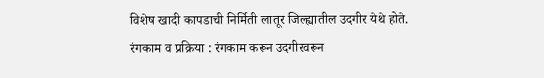विशेष खादी कापडाची निर्मिती लातूर जिल्ह्यातील उदगीर येथे होते.
रंगकाम व प्रक्रिया : रंगकाम करून उदगीरवरून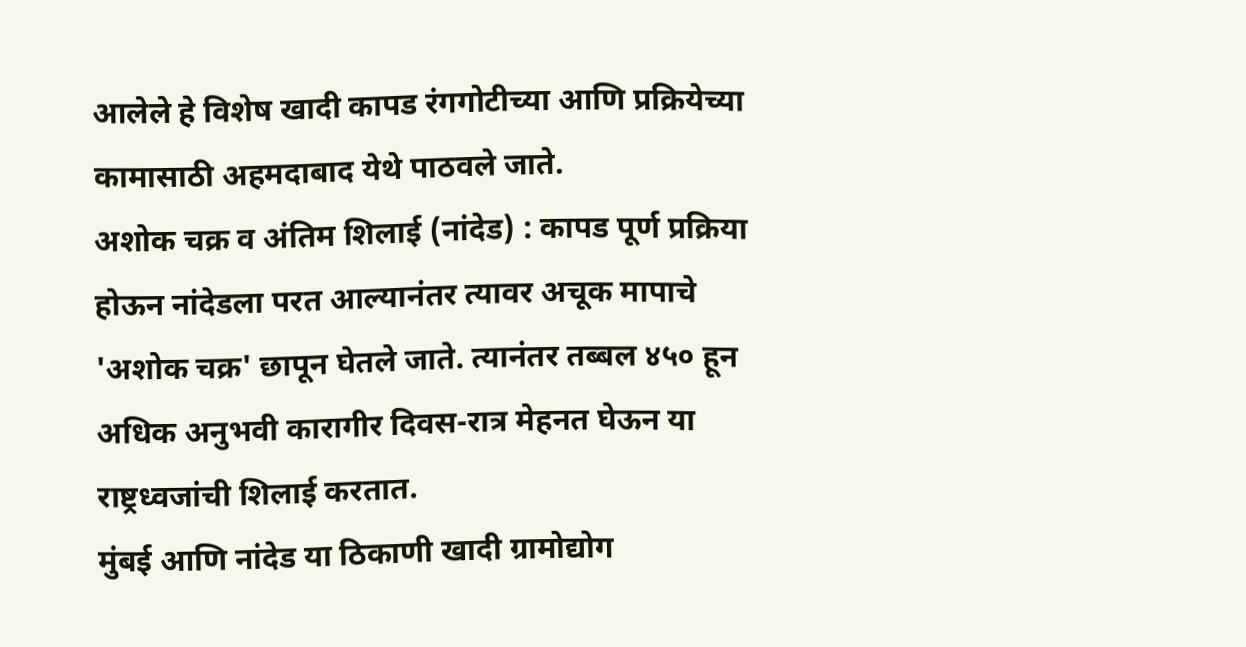आलेले हे विशेष खादी कापड रंगगोटीच्या आणि प्रक्रियेच्या कामासाठी अहमदाबाद येथे पाठवले जाते.
अशोक चक्र व अंतिम शिलाई (नांदेड) : कापड पूर्ण प्रक्रिया होऊन नांदेडला परत आल्यानंतर त्यावर अचूक मापाचे 'अशोक चक्र' छापून घेतले जाते. त्यानंतर तब्बल ४५० हून अधिक अनुभवी कारागीर दिवस-रात्र मेहनत घेऊन या राष्ट्रध्वजांची शिलाई करतात.
मुंबई आणि नांदेड या ठिकाणी खादी ग्रामोद्योग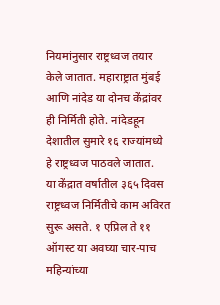नियमांनुसार राष्ट्रध्वज तयार केले जातात. महाराष्ट्रात मुंबई आणि नांदेड या दोनच केंद्रांवर ही निर्मिती होते. नांदेडहून देशातील सुमारे १६ राज्यांमध्ये हे राष्ट्रध्वज पाठवले जातात.
या केंद्रात वर्षातील ३६५ दिवस राष्ट्रध्वज निर्मितीचे काम अविरत सुरू असते. १ एप्रिल ते ११ ऑगस्ट या अवघ्या चार-पाच महिन्यांच्या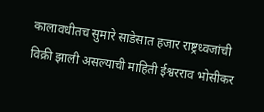कालावधीतच सुमारे साडेसात हजार राष्ट्रध्वजांची विक्री झाली असल्याची माहिती ईश्वरराव भोसीकर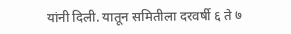यांनी दिली. यातून समितीला दरवर्षी ६ ते ७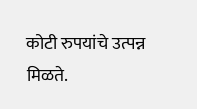कोटी रुपयांचे उत्पन्न मिळते.